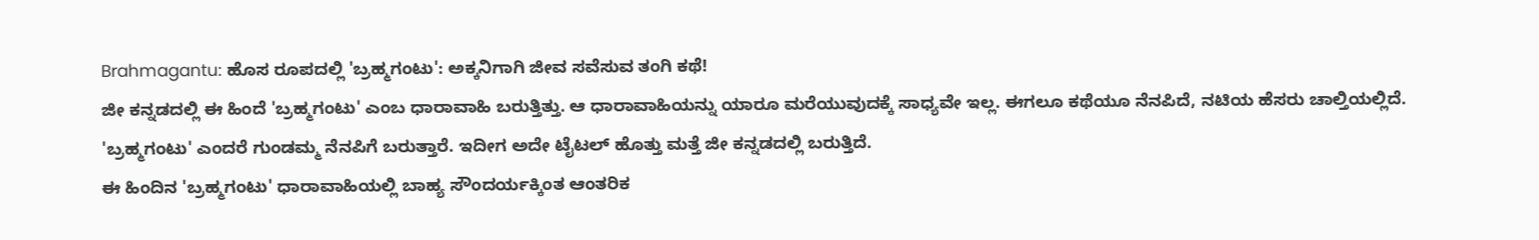Brahmagantu: ಹೊಸ ರೂಪದಲ್ಲಿ 'ಬ್ರಹ್ಮಗಂಟು': ಅಕ್ಕನಿಗಾಗಿ ಜೀವ ಸವೆಸುವ ತಂಗಿ ಕಥೆ!
ಜೀ ಕನ್ನಡದಲ್ಲಿ ಈ ಹಿಂದೆ 'ಬ್ರಹ್ಮಗಂಟು' ಎಂಬ ಧಾರಾವಾಹಿ ಬರುತ್ತಿತ್ತು. ಆ ಧಾರಾವಾಹಿಯನ್ನು ಯಾರೂ ಮರೆಯುವುದಕ್ಕೆ ಸಾಧ್ಯವೇ ಇಲ್ಲ. ಈಗಲೂ ಕಥೆಯೂ ನೆನಪಿದೆ, ನಟಿಯ ಹೆಸರು ಚಾಲ್ತಿಯಲ್ಲಿದೆ. 'ಬ್ರಹ್ಮಗಂಟು' ಎಂದರೆ ಗುಂಡಮ್ಮ ನೆನಪಿಗೆ ಬರುತ್ತಾರೆ. ಇದೀಗ ಅದೇ ಟೈಟಲ್ ಹೊತ್ತು ಮತ್ತೆ ಜೀ ಕನ್ನಡದಲ್ಲಿ ಬರುತ್ತಿದೆ.
ಈ ಹಿಂದಿನ 'ಬ್ರಹ್ಮಗಂಟು' ಧಾರಾವಾಹಿಯಲ್ಲಿ ಬಾಹ್ಯ ಸೌಂದರ್ಯಕ್ಕಿಂತ ಆಂತರಿಕ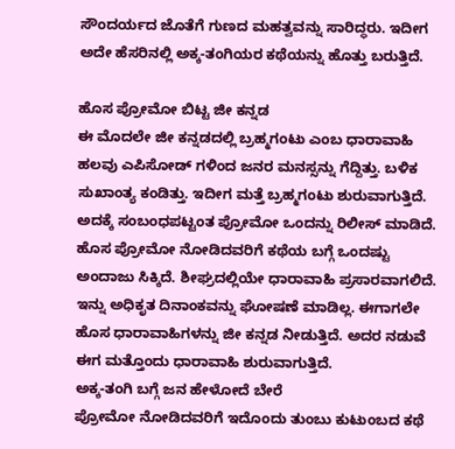ಸೌಂದರ್ಯದ ಜೊತೆಗೆ ಗುಣದ ಮಹತ್ವವನ್ನು ಸಾರಿದ್ಧರು. ಇದೀಗ ಅದೇ ಹೆಸರಿನಲ್ಲಿ ಅಕ್ಕ-ತಂಗಿಯರ ಕಥೆಯನ್ನು ಹೊತ್ತು ಬರುತ್ತಿದೆ.

ಹೊಸ ಪ್ರೋಮೋ ಬಿಟ್ಟ ಜೀ ಕನ್ನಡ
ಈ ಮೊದಲೇ ಜೀ ಕನ್ನಡದಲ್ಲಿ ಬ್ರಹ್ಮಗಂಟು ಎಂಬ ಧಾರಾವಾಹಿ ಹಲವು ಎಪಿಸೋಡ್ ಗಳಿಂದ ಜನರ ಮನಸ್ಸನ್ನು ಗೆದ್ದಿತ್ತು. ಬಳಿಕ ಸುಖಾಂತ್ಯ ಕಂಡಿತ್ತು. ಇದೀಗ ಮತ್ತೆ ಬ್ರಹ್ಮಗಂಟು ಶುರುವಾಗುತ್ತಿದೆ. ಅದಕ್ಕೆ ಸಂಬಂಧಪಟ್ಟಂತ ಪ್ರೋಮೋ ಒಂದನ್ನು ರಿಲೀಸ್ ಮಾಡಿದೆ. ಹೊಸ ಪ್ರೋಮೋ ನೋಡಿದವರಿಗೆ ಕಥೆಯ ಬಗ್ಗೆ ಒಂದಷ್ಟು ಅಂದಾಜು ಸಿಕ್ಕಿದೆ. ಶೀಘ್ರದಲ್ಲಿಯೇ ಧಾರಾವಾಹಿ ಪ್ರಸಾರವಾಗಲಿದೆ. ಇನ್ನು ಅಧಿಕೃತ ದಿನಾಂಕವನ್ನು ಘೋಷಣೆ ಮಾಡಿಲ್ಲ. ಈಗಾಗಲೇ ಹೊಸ ಧಾರಾವಾಹಿಗಳನ್ನು ಜೀ ಕನ್ನಡ ನೀಡುತ್ತಿದೆ. ಅದರ ನಡುವೆ ಈಗ ಮತ್ತೊಂದು ಧಾರಾವಾಹಿ ಶುರುವಾಗುತ್ತಿದೆ.
ಅಕ್ಕ-ತಂಗಿ ಬಗ್ಗೆ ಜನ ಹೇಳೋದೆ ಬೇರೆ
ಪ್ರೋಮೋ ನೋಡಿದವರಿಗೆ ಇದೊಂದು ತುಂಬು ಕುಟುಂಬದ ಕಥೆ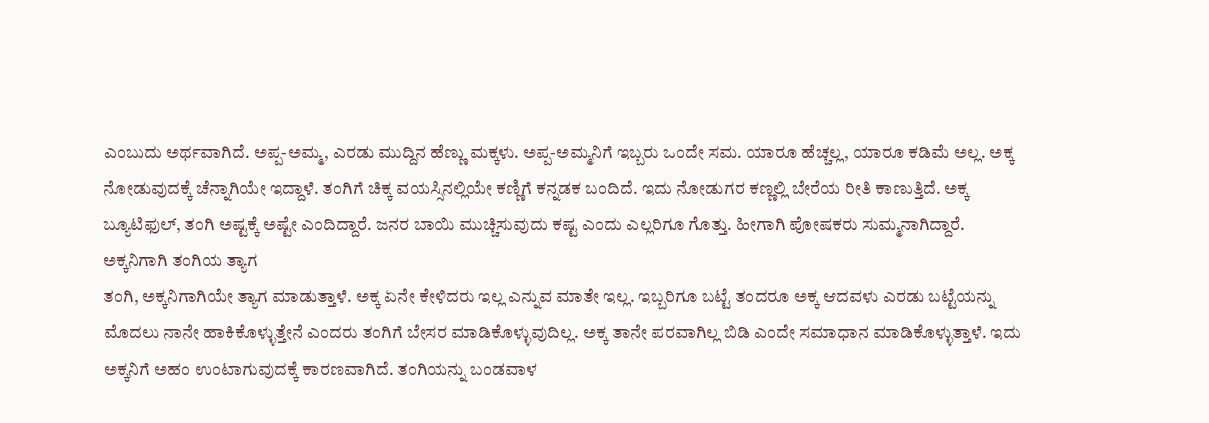ಎಂಬುದು ಅರ್ಥವಾಗಿದೆ. ಅಪ್ಪ-ಅಮ್ಮ, ಎರಡು ಮುದ್ದಿನ ಹೆಣ್ಣು ಮಕ್ಕಳು. ಅಪ್ಪ-ಅಮ್ಮನಿಗೆ ಇಬ್ಬರು ಒಂದೇ ಸಮ. ಯಾರೂ ಹೆಚ್ಚಲ್ಲ, ಯಾರೂ ಕಡಿಮೆ ಅಲ್ಲ. ಅಕ್ಕ ನೋಡುವುದಕ್ಕೆ ಚೆನ್ನಾಗಿಯೇ ಇದ್ದಾಳೆ. ತಂಗಿಗೆ ಚಿಕ್ಕ ವಯಸ್ಸಿನಲ್ಲಿಯೇ ಕಣ್ಣಿಗೆ ಕನ್ನಡಕ ಬಂದಿದೆ. ಇದು ನೋಡುಗರ ಕಣ್ಣಲ್ಲಿ ಬೇರೆಯ ರೀತಿ ಕಾಣುತ್ತಿದೆ. ಅಕ್ಕ ಬ್ಯೂಟಿಫುಲ್, ತಂಗಿ ಅಷ್ಟಕ್ಕೆ ಅಷ್ಟೇ ಎಂದಿದ್ದಾರೆ. ಜನರ ಬಾಯಿ ಮುಚ್ಚಿಸುವುದು ಕಷ್ಟ ಎಂದು ಎಲ್ಲರಿಗೂ ಗೊತ್ತು. ಹೀಗಾಗಿ ಪೋಷಕರು ಸುಮ್ಮನಾಗಿದ್ದಾರೆ.
ಅಕ್ಕನಿಗಾಗಿ ತಂಗಿಯ ತ್ಯಾಗ
ತಂಗಿ, ಅಕ್ಕನಿಗಾಗಿಯೇ ತ್ಯಾಗ ಮಾಡುತ್ತಾಳೆ. ಅಕ್ಕ ಏನೇ ಕೇಳಿದರು ಇಲ್ಲ ಎನ್ನುವ ಮಾತೇ ಇಲ್ಲ. ಇಬ್ಬರಿಗೂ ಬಟ್ಟೆ ತಂದರೂ ಅಕ್ಕ ಆದವಳು ಎರಡು ಬಟ್ಟೆಯನ್ನು ಮೊದಲು ನಾನೇ ಹಾಕಿಕೊಳ್ಳುತ್ತೇನೆ ಎಂದರು ತಂಗಿಗೆ ಬೇಸರ ಮಾಡಿಕೊಳ್ಳುವುದಿಲ್ಲ. ಅಕ್ಕ ತಾನೇ ಪರವಾಗಿಲ್ಲ ಬಿಡಿ ಎಂದೇ ಸಮಾಧಾನ ಮಾಡಿಕೊಳ್ಳುತ್ತಾಳೆ. ಇದು ಅಕ್ಕನಿಗೆ ಅಹಂ ಉಂಟಾಗುವುದಕ್ಕೆ ಕಾರಣವಾಗಿದೆ. ತಂಗಿಯನ್ನು ಬಂಡವಾಳ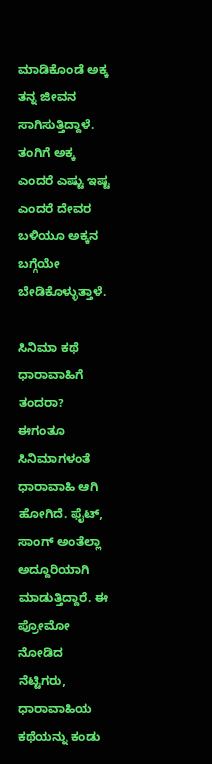ಮಾಡಿಕೊಂಡೆ ಅಕ್ಕ ತನ್ನ ಜೀವನ ಸಾಗಿಸುತ್ತಿದ್ದಾಳೆ. ತಂಗಿಗೆ ಅಕ್ಕ ಎಂದರೆ ಎಷ್ಟು ಇಷ್ಟ ಎಂದರೆ ದೇವರ ಬಳಿಯೂ ಅಕ್ಕನ ಬಗ್ಗೆಯೇ ಬೇಡಿಕೊಳ್ಳುತ್ತಾಳೆ.

ಸಿನಿಮಾ ಕಥೆ ಧಾರಾವಾಹಿಗೆ ತಂದರಾ?
ಈಗಂತೂ ಸಿನಿಮಾಗಳಂತೆ ಧಾರಾವಾಹಿ ಆಗಿ ಹೋಗಿದೆ. ಫೈಟ್, ಸಾಂಗ್ ಅಂತೆಲ್ಲಾ ಅದ್ದೂರಿಯಾಗಿ ಮಾಡುತ್ತಿದ್ದಾರೆ. ಈ ಪ್ರೋಮೋ ನೋಡಿದ ನೆಟ್ಟಿಗರು, ಧಾರಾವಾಹಿಯ ಕಥೆಯನ್ನು ಕಂಡು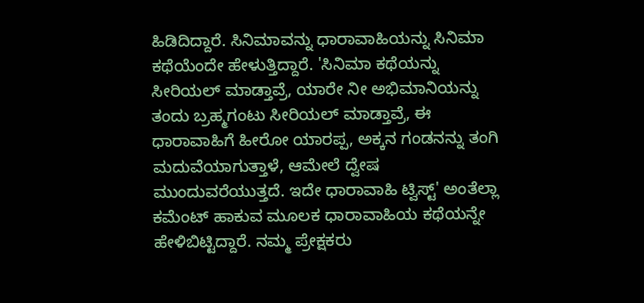ಹಿಡಿದಿದ್ದಾರೆ. ಸಿನಿಮಾವನ್ನು ಧಾರಾವಾಹಿಯನ್ನು ಸಿನಿಮಾ ಕಥೆಯೆಂದೇ ಹೇಳುತ್ತಿದ್ದಾರೆ. 'ಸಿನಿಮಾ ಕಥೆಯನ್ನು ಸೀರಿಯಲ್ ಮಾಡ್ತಾವ್ರೆ, ಯಾರೇ ನೀ ಅಭಿಮಾನಿಯನ್ನು ತಂದು ಬ್ರಹ್ಮಗಂಟು ಸೀರಿಯಲ್ ಮಾಡ್ತಾವ್ರೆ, ಈ ಧಾರಾವಾಹಿಗೆ ಹೀರೋ ಯಾರಪ್ಪ, ಅಕ್ಕನ ಗಂಡನನ್ನು ತಂಗಿ ಮದುವೆಯಾಗುತ್ತಾಳೆ, ಆಮೇಲೆ ದ್ವೇಷ ಮುಂದುವರೆಯುತ್ತದೆ. ಇದೇ ಧಾರಾವಾಹಿ ಟ್ವಿಸ್ಟ್' ಅಂತೆಲ್ಲಾ ಕಮೆಂಟ್ ಹಾಕುವ ಮೂಲಕ ಧಾರಾವಾಹಿಯ ಕಥೆಯನ್ನೇ ಹೇಳಿಬಿಟ್ಟಿದ್ದಾರೆ. ನಮ್ಮ ಪ್ರೇಕ್ಷಕರು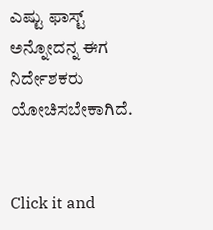ಎಷ್ಟು ಫಾಸ್ಟ್ ಅನ್ನೋದನ್ನ ಈಗ ನಿರ್ದೇಶಕರು ಯೋಚಿಸಬೇಕಾಗಿದೆ.


Click it and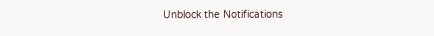Unblock the Notifications